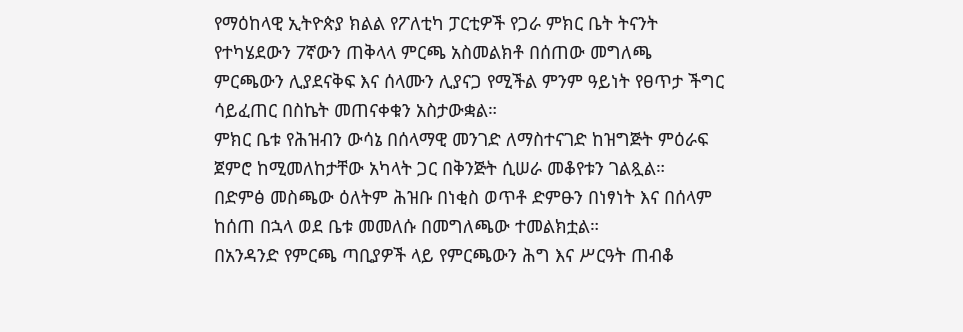የማዕከላዊ ኢትዮጵያ ክልል የፖለቲካ ፓርቲዎች የጋራ ምክር ቤት ትናንት የተካሄደውን 7ኛውን ጠቅላላ ምርጫ አስመልክቶ በሰጠው መግለጫ ምርጫውን ሊያደናቅፍ እና ሰላሙን ሊያናጋ የሚችል ምንም ዓይነት የፀጥታ ችግር ሳይፈጠር በስኬት መጠናቀቁን አስታውቋል።
ምክር ቤቱ የሕዝብን ውሳኔ በሰላማዊ መንገድ ለማስተናገድ ከዝግጅት ምዕራፍ ጀምሮ ከሚመለከታቸው አካላት ጋር በቅንጅት ሲሠራ መቆየቱን ገልጿል።
በድምፅ መስጫው ዕለትም ሕዝቡ በነቂስ ወጥቶ ድምፁን በነፃነት እና በሰላም ከሰጠ በኋላ ወደ ቤቱ መመለሱ በመግለጫው ተመልክቷል።
በአንዳንድ የምርጫ ጣቢያዎች ላይ የምርጫውን ሕግ እና ሥርዓት ጠብቆ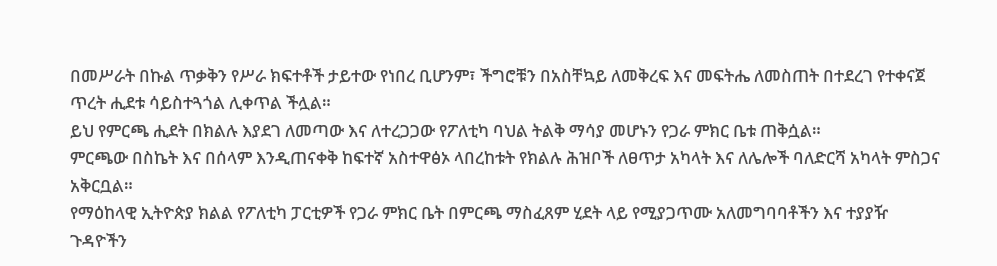በመሥራት በኩል ጥቃቅን የሥራ ክፍተቶች ታይተው የነበረ ቢሆንም፣ ችግሮቹን በአስቸኳይ ለመቅረፍ እና መፍትሔ ለመስጠት በተደረገ የተቀናጀ ጥረት ሒደቱ ሳይስተጓጎል ሊቀጥል ችሏል።
ይህ የምርጫ ሒደት በክልሉ እያደገ ለመጣው እና ለተረጋጋው የፖለቲካ ባህል ትልቅ ማሳያ መሆኑን የጋራ ምክር ቤቱ ጠቅሷል።
ምርጫው በስኬት እና በሰላም እንዲጠናቀቅ ከፍተኛ አስተዋፅኦ ላበረከቱት የክልሉ ሕዝቦች ለፀጥታ አካላት እና ለሌሎች ባለድርሻ አካላት ምስጋና አቅርቧል።
የማዕከላዊ ኢትዮጵያ ክልል የፖለቲካ ፓርቲዎች የጋራ ምክር ቤት በምርጫ ማስፈጸም ሂደት ላይ የሚያጋጥሙ አለመግባባቶችን እና ተያያዥ ጉዳዮችን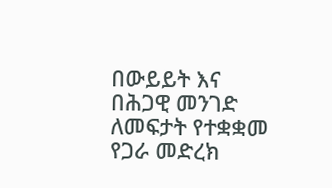በውይይት እና በሕጋዊ መንገድ ለመፍታት የተቋቋመ የጋራ መድረክ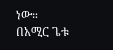ነው።
በአሚር ጌቱ